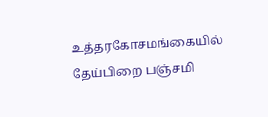உத்தரகோசமங்கையில் தேய்பிறை பஞ்சமி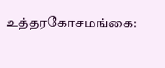உத்தரகோசமங்கை: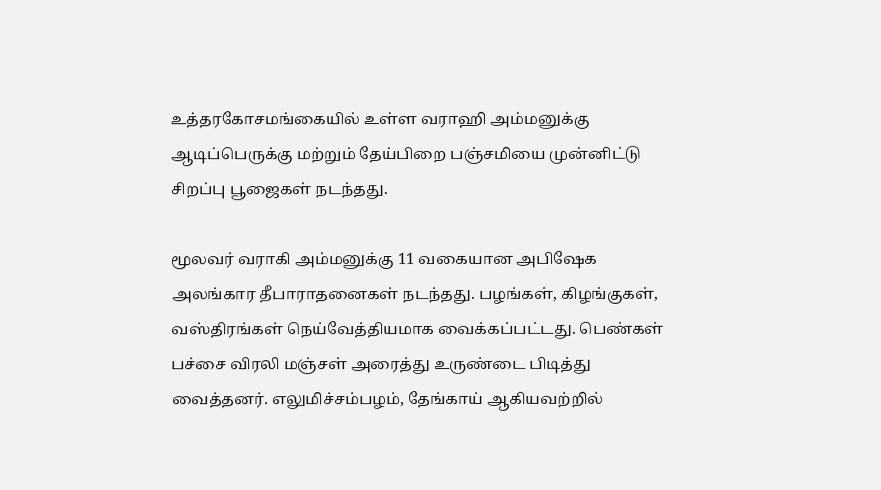உத்தரகோசமங்கையில் உள்ள வராஹி அம்மனுக்கு ஆடிப்பெருக்கு மற்றும் தேய்பிறை பஞ்சமியை முன்னிட்டு சிறப்பு பூஜைகள் நடந்தது.

மூலவர் வராகி அம்மனுக்கு 11 வகையான அபிஷேக அலங்கார தீபாராதனைகள் நடந்தது. பழங்கள், கிழங்குகள், வஸ்திரங்கள் நெய்வேத்தியமாக வைக்கப்பட்டது. பெண்கள் பச்சை விரலி மஞ்சள் அரைத்து உருண்டை பிடித்து வைத்தனர். எலுமிச்சம்பழம், தேங்காய் ஆகியவற்றில்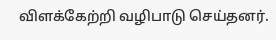விளக்கேற்றி வழிபாடு செய்தனர்.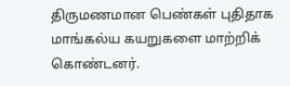திருமணமான பெண்கள் புதிதாக மாங்கல்ய கயறுகளை மாற்றிக் கொண்டனர்.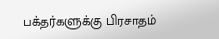பக்தர்களுக்கு பிரசாதம்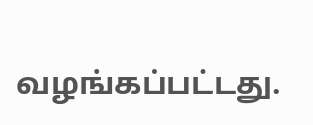வழங்கப்பட்டது.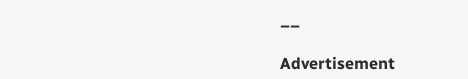––

Advertisement